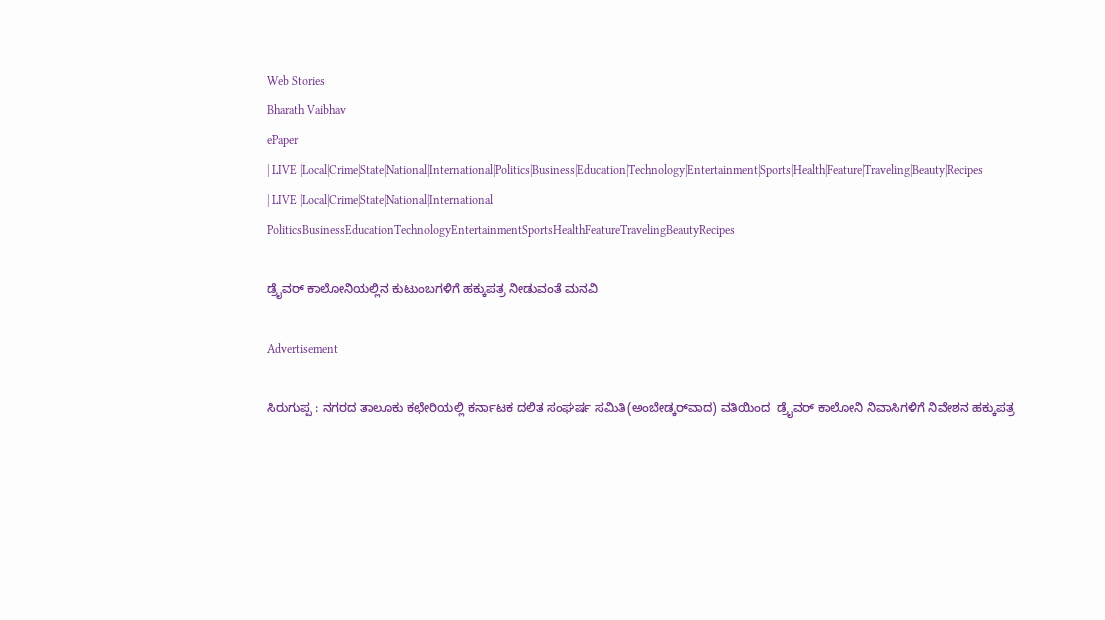Web Stories
Bharath Vaibhav
ePaper
| LIVE |Local|Crime|State|National|International|Politics|Business|Education|Technology|Entertainment|Sports|Health|Feature|Traveling|Beauty|Recipes
| LIVE |Local|Crime|State|National|International
PoliticsBusinessEducationTechnologyEntertainmentSportsHealthFeatureTravelingBeautyRecipes

ಡ್ರೈವರ್ ಕಾಲೋನಿಯಲ್ಲಿನ ಕುಟುಂಬಗಳಿಗೆ ಹಕ್ಕುಪತ್ರ ನೀಡುವಂತೆ ಮನವಿ

Advertisement

ಸಿರುಗುಪ್ಪ : ನಗರದ ತಾಲೂಕು ಕಛೇರಿಯಲ್ಲಿ ಕರ್ನಾಟಕ ದಲಿತ ಸಂಘರ್ಷ ಸಮಿತಿ(ಅಂಬೇಡ್ಕರ್‌ವಾದ) ವತಿಯಿಂದ  ಡ್ರೈವರ್ ಕಾಲೋನಿ ನಿವಾಸಿಗಳಿಗೆ ನಿವೇಶನ ಹಕ್ಕುಪತ್ರ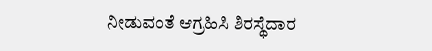ನೀಡುವಂತೆ ಆಗ್ರಹಿಸಿ ಶಿರಸ್ಥೆದಾರ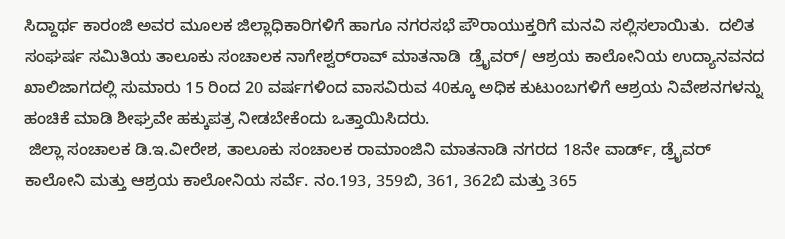ಸಿದ್ದಾರ್ಥ ಕಾರಂಜಿ ಅವರ ಮೂಲಕ ಜಿಲ್ಲಾಧಿಕಾರಿಗಳಿಗೆ ಹಾಗೂ ನಗರಸಭೆ ಪೌರಾಯುಕ್ತರಿಗೆ ಮನವಿ ಸಲ್ಲಿಸಲಾಯಿತು.  ದಲಿತ ಸಂಘರ್ಷ ಸಮಿತಿಯ ತಾಲೂಕು ಸಂಚಾಲಕ ನಾಗೇಶ್ವರ್‌ರಾವ್ ಮಾತನಾಡಿ  ಡ್ರೈವರ್/ ಆಶ್ರಯ ಕಾಲೋನಿಯ ಉದ್ಯಾನವನದ ಖಾಲಿಜಾಗದಲ್ಲಿ ಸುಮಾರು 15 ರಿಂದ 20 ವರ್ಷಗಳಿಂದ ವಾಸವಿರುವ 40ಕ್ಕೂ ಅಧಿಕ ಕುಟುಂಬಗಳಿಗೆ ಆಶ್ರಯ ನಿವೇಶನಗಳನ್ನು ಹಂಚಿಕೆ ಮಾಡಿ ಶೀಘ್ರವೇ ಹಕ್ಕುಪತ್ರ ನೀಡಬೇಕೆಂದು ಒತ್ತಾಯಿಸಿದರು.
 ಜಿಲ್ಲಾ ಸಂಚಾಲಕ ಡಿ.ಇ.ವೀರೇಶ, ತಾಲೂಕು ಸಂಚಾಲಕ ರಾಮಾಂಜಿನಿ ಮಾತನಾಡಿ ನಗರದ 18ನೇ ವಾರ್ಡ್, ಡ್ರೈವರ್ ಕಾಲೋನಿ ಮತ್ತು ಆಶ್ರಯ ಕಾಲೋನಿಯ ಸರ್ವೆ. ನಂ.193, 359ಬಿ, 361, 362ಬಿ ಮತ್ತು 365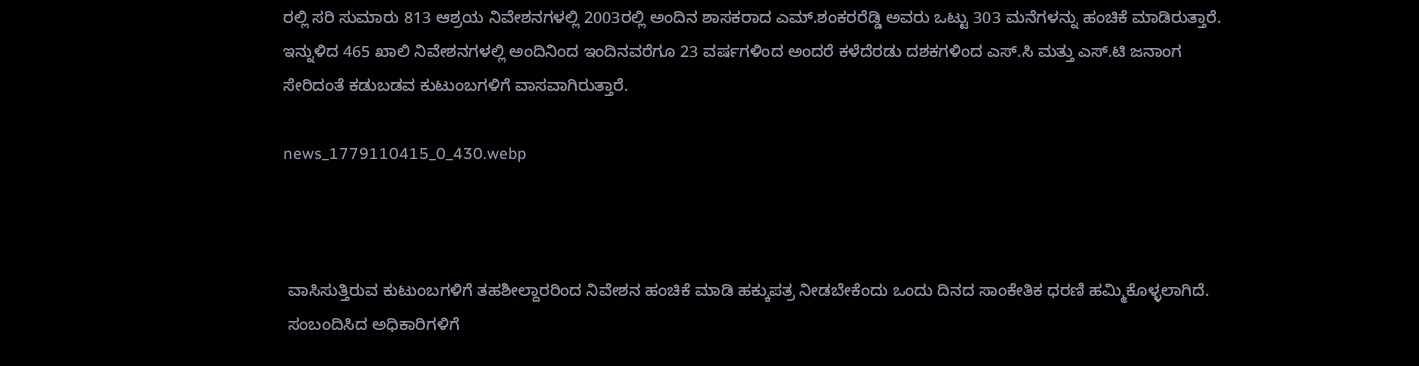ರಲ್ಲಿ ಸರಿ ಸುಮಾರು 813 ಆಶ್ರಯ ನಿವೇಶನಗಳಲ್ಲಿ 2003ರಲ್ಲಿ ಅಂದಿನ ಶಾಸಕರಾದ ಎಮ್.ಶಂಕರರೆಡ್ಡಿ ಅವರು ಒಟ್ಟು 303 ಮನೆಗಳನ್ನು ಹಂಚಿಕೆ ಮಾಡಿರುತ್ತಾರೆ.  ಇನ್ನುಳಿದ 465 ಖಾಲಿ ನಿವೇಶನಗಳಲ್ಲಿ ಅಂದಿನಿಂದ ಇಂದಿನವರೆಗೂ 23 ವರ್ಷಗಳಿಂದ ಅಂದರೆ ಕಳೆದೆರಡು ದಶಕಗಳಿಂದ ಎಸ್.ಸಿ ಮತ್ತು ಎಸ್.ಟಿ ಜನಾಂಗ ಸೇರಿದಂತೆ ಕಡುಬಡವ ಕುಟುಂಬಗಳಿಗೆ ವಾಸವಾಗಿರುತ್ತಾರೆ.

news_1779110415_0_430.webp



 ವಾಸಿಸುತ್ತಿರುವ ಕುಟುಂಬಗಳಿಗೆ ತಹಶೀಲ್ದಾರರಿಂದ ನಿವೇಶನ ಹಂಚಿಕೆ ಮಾಡಿ ಹಕ್ಕುಪತ್ರ ನೀಡಬೇಕೆಂದು ಒಂದು ದಿನದ ಸಾಂಕೇತಿಕ ಧರಣಿ ಹಮ್ಮಿಕೊಳ್ಳಲಾಗಿದೆ.
 ಸಂಬಂದಿಸಿದ ಅಧಿಕಾರಿಗಳಿಗೆ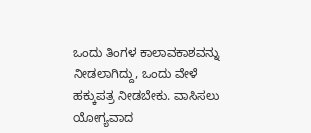ಒಂದು ತಿಂಗಳ ಕಾಲಾವಕಾಶವನ್ನು ನೀಡಲಾಗಿದ್ದು, ಒಂದು ವೇಳೆ ಹಕ್ಕುಪತ್ರ ನೀಡಬೇಕು. ವಾಸಿಸಲು ಯೋಗ್ಯವಾದ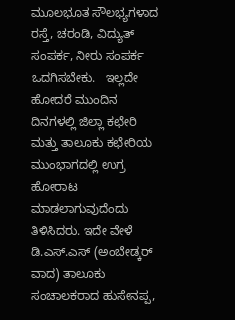ಮೂಲಭೂತ ಸೌಲಭ್ಯಗಳಾದ ರಸ್ತೆ, ಚರಂಡಿ, ವಿದ್ಯುತ್ ಸಂಪರ್ಕ, ನೀರು ಸಂಪರ್ಕ ಒದಗಿಸಬೇಕು.   ಇಲ್ಲದೇ ಹೋದರೆ ಮುಂದಿನ ದಿನಗಳಲ್ಲಿ ಜಿಲ್ಲಾ ಕಛೇರಿ ಮತ್ತು ತಾಲೂಕು ಕಛೇರಿಯ ಮುಂಭಾಗದಲ್ಲಿ ಉಗ್ರ ಹೋರಾಟ ಮಾಡಲಾಗುವುದೆಂದು ತಿಳಿಸಿದರು. ಇದೇ ವೇಳೆ ಡಿ.ಎಸ್.ಎಸ್ (ಅಂಬೇಡ್ಕರ್ ವಾದ) ತಾಲೂಕು ಸಂಚಾಲಕರಾದ ಹುಸೇನಪ್ಪ,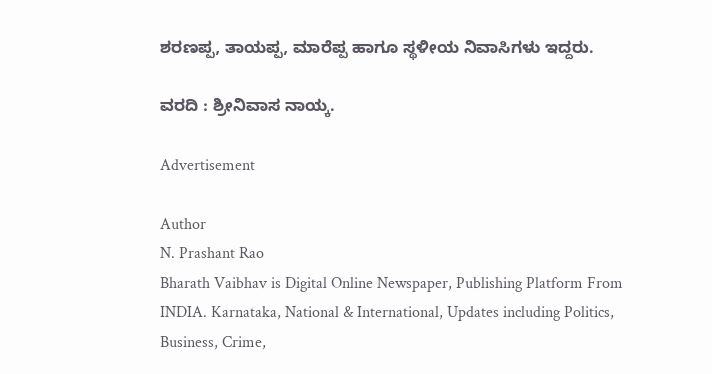ಶರಣಪ್ಪ, ತಾಯಪ್ಪ, ಮಾರೆಪ್ಪ ಹಾಗೂ ಸ್ಥಳೀಯ ನಿವಾಸಿಗಳು ಇದ್ದರು.

ವರದಿ : ಶ್ರೀನಿವಾಸ ನಾಯ್ಕ.

Advertisement

Author
N. Prashant Rao
Bharath Vaibhav is Digital Online Newspaper, Publishing Platform From INDIA. Karnataka, National & International, Updates including Politics, Business, Crime,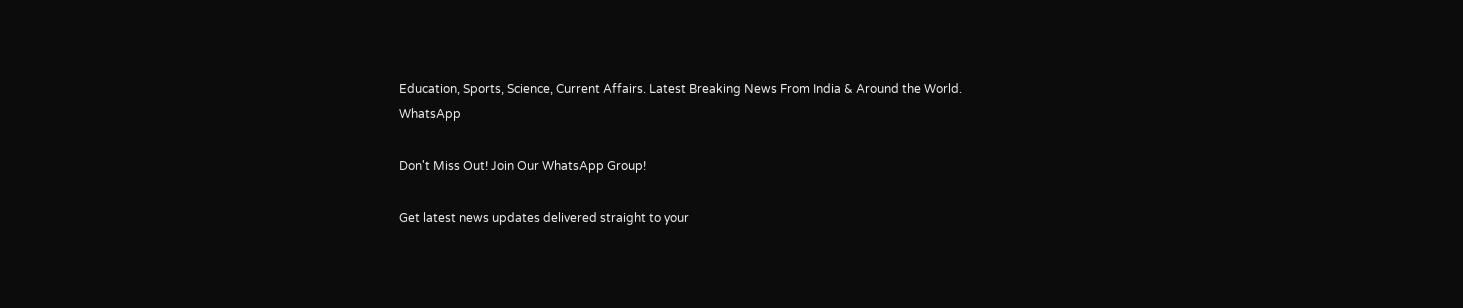Education, Sports, Science, Current Affairs. Latest Breaking News From India & Around the World.
WhatsApp

Don't Miss Out! Join Our WhatsApp Group!

Get latest news updates delivered straight to your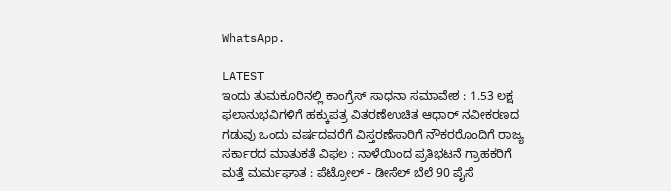WhatsApp.

LATEST
ಇಂದು ತುಮಕೂರಿನಲ್ಲಿ ಕಾಂಗ್ರೆಸ್ ಸಾಧನಾ ಸಮಾವೇಶ : 1.53 ಲಕ್ಷ ಫಲಾನುಭವಿಗಳಿಗೆ ಹಕ್ಕುಪತ್ರ ವಿತರಣೆಉಚಿತ ಆಧಾರ್ ನವೀಕರಣದ ಗಡುವು ಒಂದು ವರ್ಷದವರೆಗೆ ವಿಸ್ತರಣೆಸಾರಿಗೆ ನೌಕರರೊಂದಿಗೆ ರಾಜ್ಯ ಸರ್ಕಾರದ ಮಾತುಕತೆ ವಿಫಲ : ನಾಳೆಯಿಂದ ಪ್ರತಿಭಟನೆ ಗ್ರಾಹಕರಿಗೆ ಮತ್ತೆ ಮರ್ಮಘಾತ : ಪೆಟ್ರೋಲ್ - ಡೀಸೆಲ್ ಬೆಲೆ 90 ಪೈಸೆ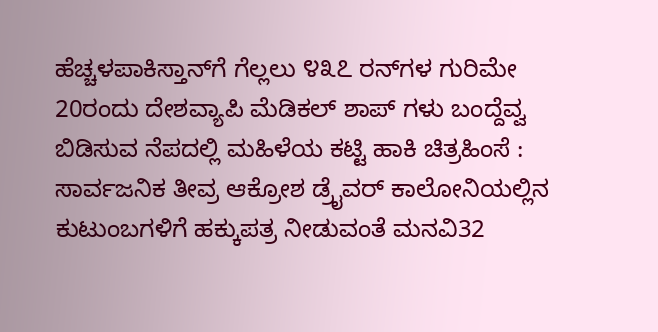ಹೆಚ್ಚಳಪಾಕಿಸ್ತಾನ್‌ಗೆ ಗೆಲ್ಲಲು ೪೩೭ ರನ್‌ಗಳ ಗುರಿಮೇ 20ರಂದು ದೇಶವ್ಯಾಪಿ ಮೆಡಿಕಲ್ ಶಾಪ್ ಗಳು ಬಂದ್ದೆವ್ವ ಬಿಡಿಸುವ ನೆಪದಲ್ಲಿ ಮಹಿಳೆಯ ಕಟ್ಟಿ ಹಾಕಿ ಚಿತ್ರಹಿಂಸೆ : ಸಾರ್ವಜನಿಕ ತೀವ್ರ ಆಕ್ರೋಶ ಡ್ರೈವರ್ ಕಾಲೋನಿಯಲ್ಲಿನ ಕುಟುಂಬಗಳಿಗೆ ಹಕ್ಕುಪತ್ರ ನೀಡುವಂತೆ ಮನವಿ32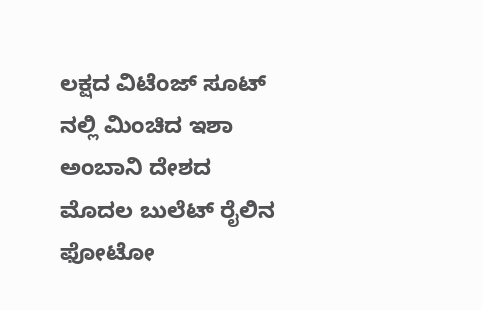ಲಕ್ಷದ ವಿಟೆಂಜ್ ಸೂಟ್ ನಲ್ಲಿ ಮಿಂಚಿದ ಇಶಾ ಅಂಬಾನಿ ದೇಶದ ಮೊದಲ ಬುಲೆಟ್ ರೈಲಿನ ಫೋಟೋ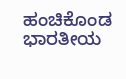ಹಂಚಿಕೊಂಡ ಭಾರತೀಯ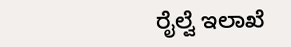ರೈಲ್ವೆ ಇಲಾಖೆ